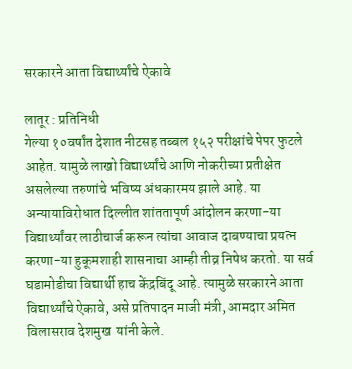सरकारने आता विद्यार्थ्यांचे ऐकावे

लातूर : प्रतिनिधी
गेल्या १०वर्षांत देशात नीटसह तब्बल १५२ परीक्षांचे पेपर फुटले आहेत. यामुळे लाखो विद्यार्थ्यांचे आणि नोकरीच्या प्रतीक्षेत असलेल्या तरुणांचे भविष्य अंधकारमय झाले आहे. या अन्यायाविरोधात दिल्लीत शांततापूर्ण आंदोलन करणा-या विद्यार्थ्यांवर लाठीचार्ज करून त्यांचा आवाज दाबण्याचा प्रयत्न करणा-या हुकूमशाही शासनाचा आम्ही तीव्र निषेध करतो. या सर्व घडामोडीचा विद्यार्थी हाच केंद्रबिंदू आहे. त्यामुळे सरकारने आता विद्यार्थ्यांचे ऐकावे, असे प्रतिपादन माजी मंत्री, आमदार अमित विलासराव देशमुख  यांनी केले.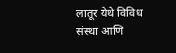लातूर येथे विविध संस्था आणि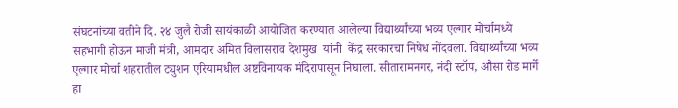संघटनांच्या वतीने दि. २४ जुलै रोजी सायंकाळी आयोजित करण्यात आलेल्या विद्यार्थ्यांच्या भव्य एल्गार मोर्चामध्ये सहभागी होऊन माजी मंत्री, आमदार अमित विलासराव देशमुख  यांनी  केंद्र सरकारचा निषेध नोंदवला. विद्यार्थ्यांच्या भव्य एल्गार मोर्चा शहरातील ट्युशन एरियामधील अष्टविनायक मंदिरापासून निघाला. सीतारामनगर, नंदी स्टॉप, औसा रोड मार्गे हा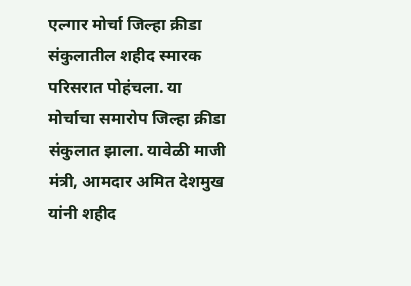एल्गार मोर्चा जिल्हा क्रीडा संकुलातील शहीद स्मारक परिसरात पोहंचला. या मोर्चाचा समारोप जिल्हा क्रीडा संकुलात झाला. यावेळी माजी मंत्री, आमदार अमित देशमुख यांनी शहीद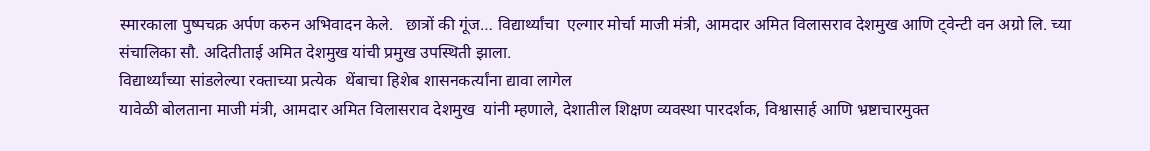स्मारकाला पुष्पचक्र अर्पण करुन अभिवादन केले.   छात्रों की गूंज… विद्यार्थ्यांचा  एल्गार मोर्चा माजी मंत्री, आमदार अमित विलासराव देशमुख आणि ट्वेन्टी वन अग्रो लि. च्या संचालिका सौ. अदितीताई अमित देशमुख यांची प्रमुख उपस्थिती झाला.
विद्यार्थ्यांच्या सांडलेल्या रक्ताच्या प्रत्येक  थेंबाचा हिशेब शासनकर्त्यांना द्यावा लागेल
यावेळी बोलताना माजी मंत्री, आमदार अमित विलासराव देशमुख  यांनी म्हणाले, देशातील शिक्षण व्यवस्था पारदर्शक, विश्वासार्ह आणि भ्रष्टाचारमुक्त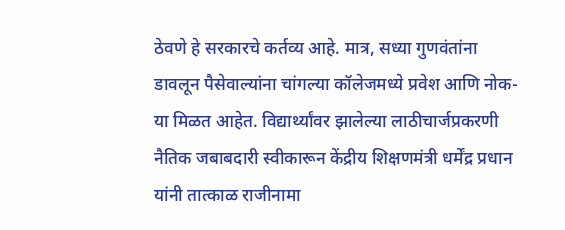ठेवणे हे सरकारचे कर्तव्य आहे. मात्र, सध्या गुणवंतांना डावलून पैसेवाल्यांना चांगल्या कॉलेजमध्ये प्रवेश आणि नोक-या मिळत आहेत. विद्यार्थ्यांवर झालेल्या लाठीचार्जप्रकरणी नैतिक जबाबदारी स्वीकारून केंद्रीय शिक्षणमंत्री धर्मेंद्र प्रधान यांनी तात्काळ राजीनामा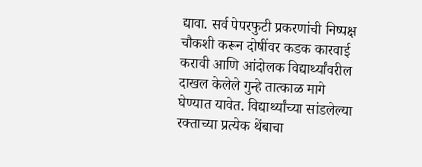द्यावा. सर्व पेपरफुटी प्रकरणांची निष्पक्ष चौकशी करून दोषींवर कडक कारवाई करावी आणि आंदोलक विद्यार्थ्यांवरील दाखल केलेले गुन्हे तात्काळ मागे घेण्यात यावेत. विद्यार्थ्यांच्या सांडलेल्या रक्ताच्या प्रत्येक थेंबाचा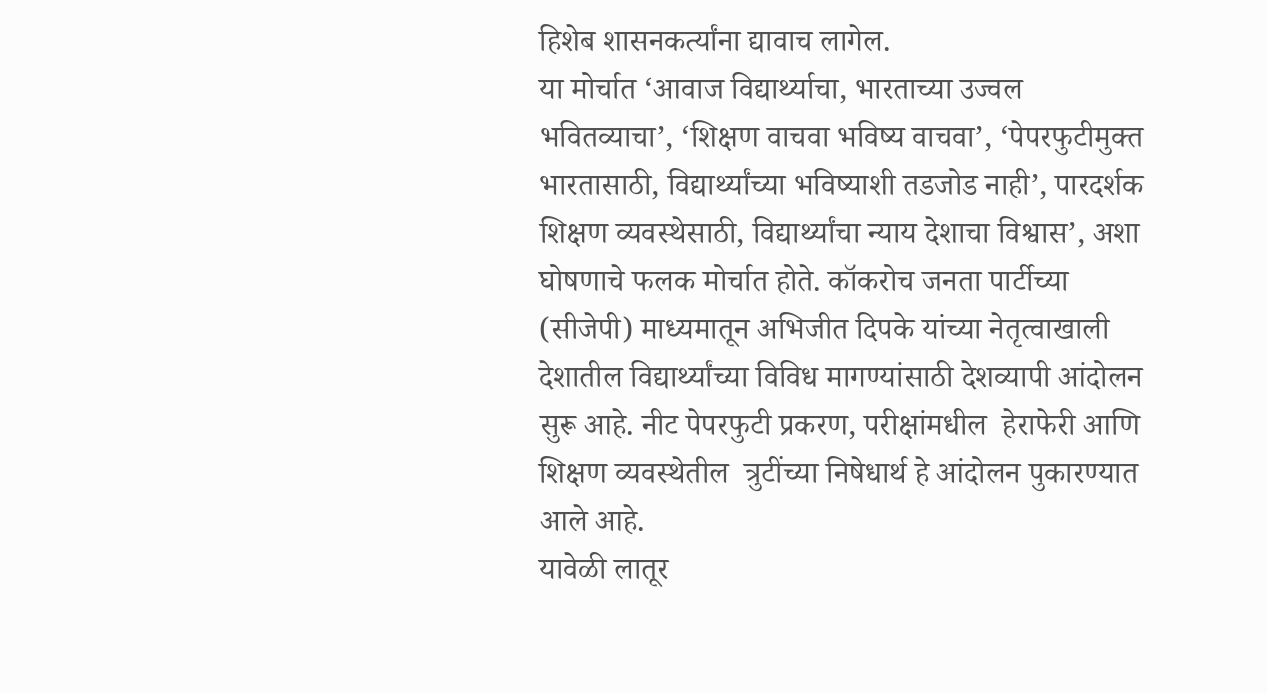हिशेब शासनकर्त्यांना द्यावाच लागेल.
या मोर्चात ‘आवाज विद्यार्थ्याचा, भारताच्या उज्वल भवितव्याचा’, ‘शिक्षण वाचवा भविष्य वाचवा’, ‘पेपरफुटीमुक्त भारतासाठी, विद्यार्थ्यांच्या भविष्याशी तडजोड नाही’, पारदर्शक शिक्षण व्यवस्थेसाठी, विद्यार्थ्यांचा न्याय देशाचा विश्वास’, अशा घोषणाचे फलक मोर्चात होते. कॉकरोच जनता पार्टीच्या (सीजेपी) माध्यमातून अभिजीत दिपके यांच्या नेतृत्वाखाली देशातील विद्यार्थ्यांच्या विविध मागण्यांसाठी देशव्यापी आंदोलन सुरू आहे. नीट पेपरफुटी प्रकरण, परीक्षांमधील  हेराफेरी आणि शिक्षण व्यवस्थेतील  त्रुटींच्या निषेधार्थ हे आंदोलन पुकारण्यात आले आहे.
यावेळी लातूर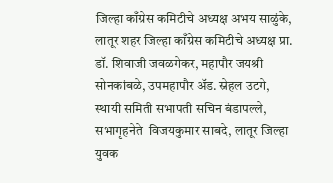जिल्हा काँग्रेस कमिटीचे अध्यक्ष अभय साळुंके, लातूर शहर जिल्हा काँग्रेस कमिटीचे अध्यक्ष प्रा. डॉ. शिवाजी जवळगेकर, महापौर जयश्री सोनकांबळे, उपमहापौर अ‍ॅड. स्नेहल उटगे, स्थायी समिती सभापती सचिन बंडापल्ले, सभागृहनेते  विजयकुमार साबदे, लातूर जिल्हा युवक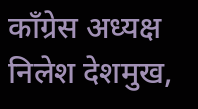काँग्रेस अध्यक्ष निलेश देशमुख,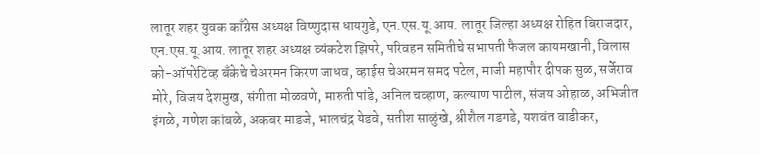लातूर शहर युवक काँग्रेस अध्यक्ष विष्णुदास धायगुडे, एन.एस.यू.आय. लातूर जिल्हा अध्यक्ष रोहित बिराजदार, एन.एस.यू.आय. लातूर शहर अध्यक्ष व्यंकटेश झिपरे, परिवहन समितीचे सभापती फैजल कायमखानी, विलास को-ऑपरेटिव्ह बँकेचे चेअरमन किरण जाधव, व्हाईस चेअरमन समद पटेल, माजी महापौर दीपक सुळ, सर्जेराव मोरे, विजय देशमुख, संगीता मोळवणे, मारुती पांडे, अनिल चव्हाण, कल्याण पाटील, संजय ओहाळ, अभिजीत इंगळे, गणेश कांबळे, अकबर माडजे, भालचंद्र येडवे, सतीश साळुंखे, श्रीशैल गडगडे, यशवंत वाडीकर,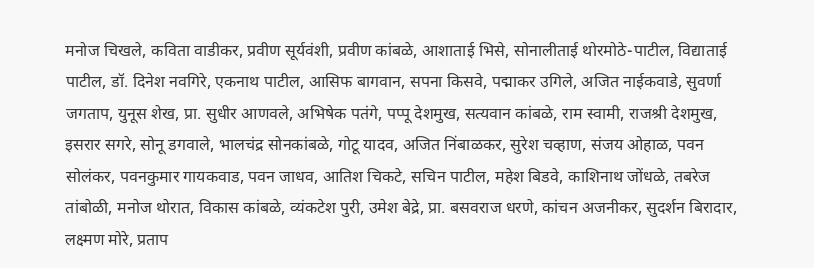मनोज चिखले, कविता वाडीकर, प्रवीण सूर्यवंशी, प्रवीण कांबळे, आशाताई भिसे, सोनालीताई थोरमोठे-पाटील, विद्याताई पाटील, डॉ. दिनेश नवगिरे, एकनाथ पाटील, आसिफ बागवान, सपना किसवे, पद्माकर उगिले, अजित नाईकवाडे, सुवर्णा जगताप, युनूस शेख, प्रा. सुधीर आणवले, अभिषेक पतंगे, पप्पू देशमुख, सत्यवान कांबळे, राम स्वामी, राजश्री देशमुख, इसरार सगरे, सोनू डगवाले, भालचंद्र सोनकांबळे, गोटू यादव, अजित निंबाळकर, सुरेश चव्हाण, संजय ओहाळ, पवन सोलंकर, पवनकुमार गायकवाड, पवन जाधव, आतिश चिकटे, सचिन पाटील, महेश बिडवे, काशिनाथ जोंधळे, तबरेज तांबोळी, मनोज थोरात, विकास कांबळे, व्यंकटेश पुरी, उमेश बेद्रे, प्रा. बसवराज धरणे, कांचन अजनीकर, सुदर्शन बिरादार, लक्ष्मण मोरे, प्रताप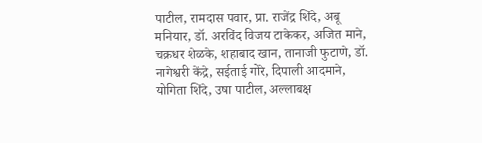पाटील, रामदास पवार, प्रा. राजेंद्र शिंदे, अबू मनियार, डॉ. अरविंद विजय टाकेकर, अजित माने, चक्रधर शेळके, शहाबाद खान, तानाजी फुटाणे, डॉ. नागेश्वरी केंद्रे, सईताई गोरे, दिपाली आदमाने, योगिता शिंदे, उषा पाटील, अल्लाबक्ष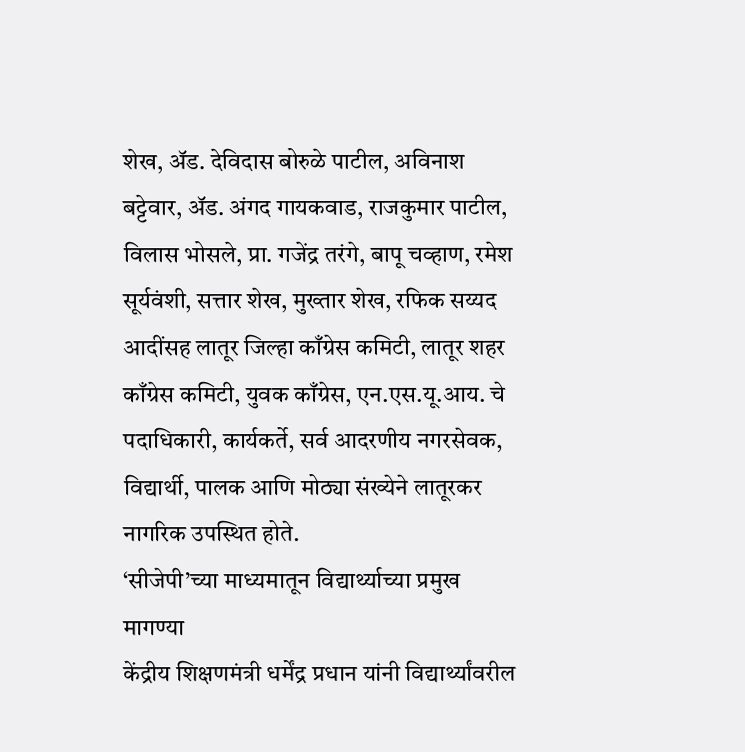शेख, अ‍ॅड. देविदास बोरुळे पाटील, अविनाश बट्टेवार, अ‍ॅड. अंगद गायकवाड, राजकुमार पाटील, विलास भोसले, प्रा. गजेंद्र तरंगे, बापू चव्हाण, रमेश सूर्यवंशी, सत्तार शेख, मुख्तार शेख, रफिक सय्यद आदींसह लातूर जिल्हा काँग्रेस कमिटी, लातूर शहर काँग्रेस कमिटी, युवक काँग्रेस, एन.एस.यू.आय. चे पदाधिकारी, कार्यकर्ते, सर्व आदरणीय नगरसेवक, विद्यार्थी, पालक आणि मोठ्या संख्येने लातूरकर नागरिक उपस्थित होते.
‘सीजेपी’च्या माध्यमातून विद्यार्थ्याच्या प्रमुख मागण्या
केंद्रीय शिक्षणमंत्री धर्मेंद्र प्रधान यांनी विद्यार्थ्यांवरील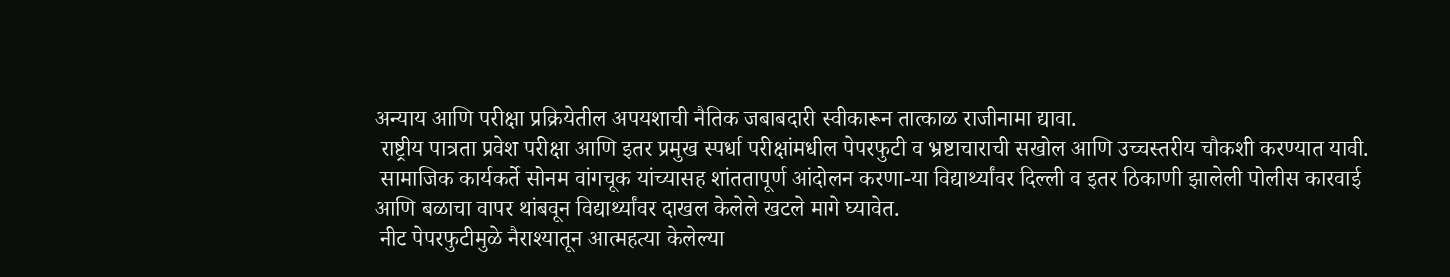अन्याय आणि परीक्षा प्रक्रियेतील अपयशाची नैतिक जबाबदारी स्वीकारून तात्काळ राजीनामा द्यावा.
 राष्ट्रीय पात्रता प्रवेश परीक्षा आणि इतर प्रमुख स्पर्धा परीक्षांमधील पेपरफुटी व भ्रष्टाचाराची सखोल आणि उच्चस्तरीय चौकशी करण्यात यावी.
 सामाजिक कार्यकर्ते सोनम वांगचूक यांच्यासह शांततापूर्ण आंदोलन करणा-या विद्यार्थ्यांवर दिल्ली व इतर ठिकाणी झालेली पोलीस कारवाई आणि बळाचा वापर थांबवून विद्यार्थ्यांवर दाखल केलेले खटले मागे घ्यावेत.
 नीट पेपरफुटीमुळे नैराश्यातून आत्महत्या केलेल्या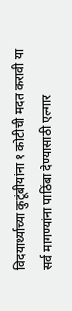विदयार्थ्याच्या कुटूंबीयांना १ कोटीची मदत करावी या सर्व मागण्यांना पाठिंबा देण्यासाठी एल्गार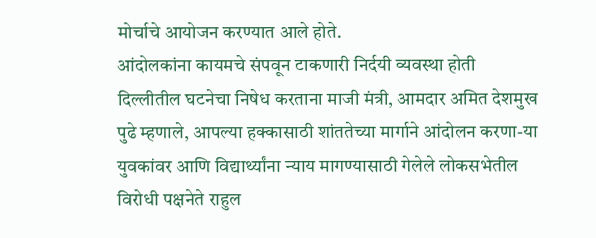मोर्चाचे आयोजन करण्यात आले होते.
आंदोलकांना कायमचे संपवून टाकणारी निर्दयी व्यवस्था होती
दिल्लीतील घटनेचा निषेध करताना माजी मंत्री, आमदार अमित देशमुख पुढे म्हणाले, आपल्या हक्कासाठी शांततेच्या मार्गाने आंदोलन करणा-या युवकांवर आणि विद्यार्थ्यांना न्याय मागण्यासाठी गेलेले लोकसभेतील विरोधी पक्षनेते राहुल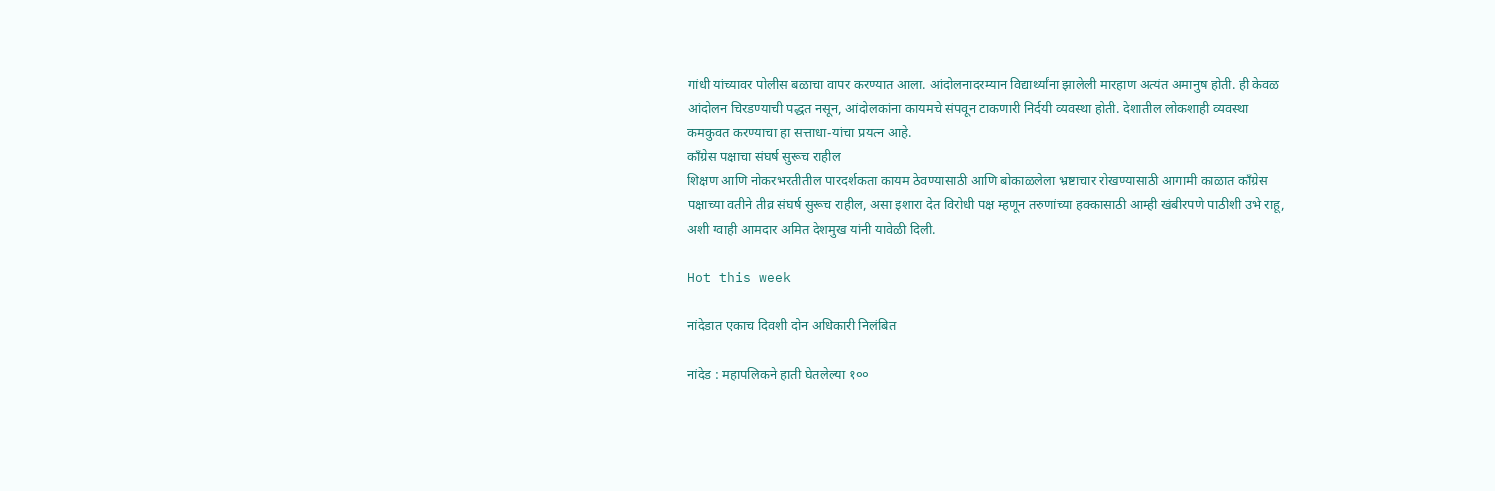गांधी यांच्यावर पोलीस बळाचा वापर करण्यात आला. आंदोलनादरम्यान विद्यार्थ्यांना झालेली मारहाण अत्यंत अमानुष होती. ही केवळ आंदोलन चिरडण्याची पद्धत नसून, आंदोलकांना कायमचे संपवून टाकणारी निर्दयी व्यवस्था होती. देशातील लोकशाही व्यवस्था कमकुवत करण्याचा हा सत्ताधा-यांचा प्रयत्न आहे.
काँग्रेस पक्षाचा संघर्ष सुरूच राहील
शिक्षण आणि नोकरभरतीतील पारदर्शकता कायम ठेवण्यासाठी आणि बोकाळलेला भ्रष्टाचार रोखण्यासाठी आगामी काळात काँग्रेस पक्षाच्या वतीने तीव्र संघर्ष सुरूच राहील, असा इशारा देत विरोधी पक्ष म्हणून तरुणांच्या हक्कासाठी आम्ही खंबीरपणे पाठीशी उभे राहू, अशी ग्वाही आमदार अमित देशमुख यांनी यावेळी दिली.

Hot this week

नांदेडात एकाच दिवशी दोन अधिकारी निलंबित

नांदेड : महापलिकने हाती घेतलेल्या १००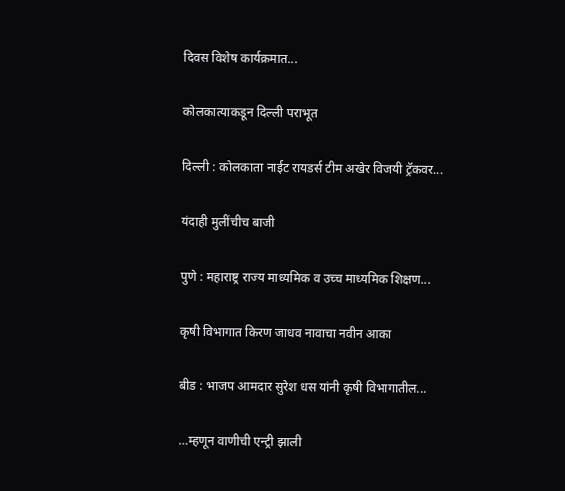दिवस विशेष कार्यक्रमात...

कोलकात्याकडून दिल्ली पराभूत

दिल्ली : कोलकाता नाईट रायडर्स टीम अखेर विजयी ट्रॅकवर...

यंदाही मुलींचीच बाजी

पुणे : महाराष्ट्र राज्य माध्यमिक व उच्च माध्यमिक शिक्षण...

कृषी विभागात किरण जाधव नावाचा नवीन आका

बीड : भाजप आमदार सुरेश धस यांनी कृषी विभागातील...

…म्हणून वाणीची एन्ट्री झाली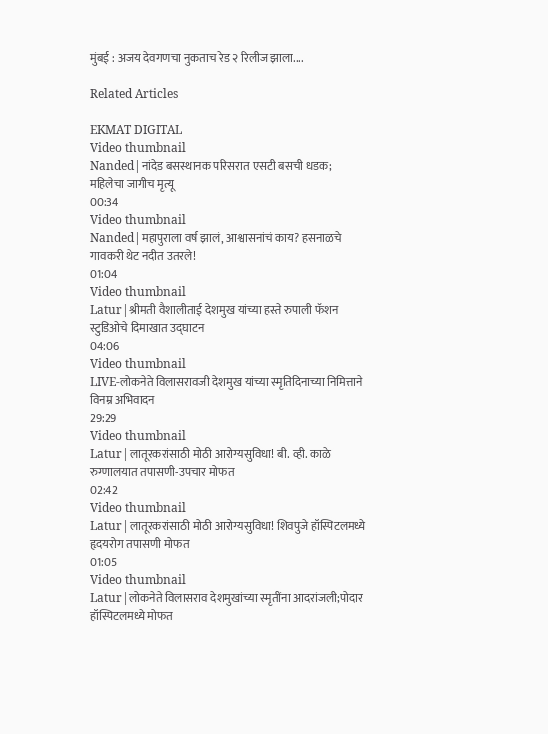मुंबई : अजय देवगणचा नुकताच रेड २ रिलीज झाला....

Related Articles

EKMAT DIGITAL
Video thumbnail
Nanded|नांदेड बसस्थानक परिसरात एसटी बसची धडक; महिलेचा जागीच मृत्यू
00:34
Video thumbnail
Nanded|महापुराला वर्ष झालं, आश्वासनांचं काय? हसनाळचे गावकरी थेट नदीत उतरले!
01:04
Video thumbnail
Latur|श्रीमती वैशालीताई देशमुख यांच्या हस्ते रुपाली फॅशन स्टुडिओचे दिमाखात उद्घाटन
04:06
Video thumbnail
LIVE-लोकनेते विलासरावजी देशमुख यांच्या स्मृतिदिनाच्या निमित्ताने विनम्र अभिवादन
29:29
Video thumbnail
Latur|लातूरकरांसाठी मोठी आरोग्यसुविधा! बी. व्ही. काळे रुग्णालयात तपासणी-उपचार मोफत
02:42
Video thumbnail
Latur|लातूरकरांसाठी मोठी आरोग्यसुविधा! शिवपुजे हॉस्पिटलमध्ये हृदयरोग तपासणी मोफत
01:05
Video thumbnail
Latur|लोकनेते विलासराव देशमुखांच्या स्मृतींना आदरांजली;पोदार हॉस्पिटलमध्ये मोफत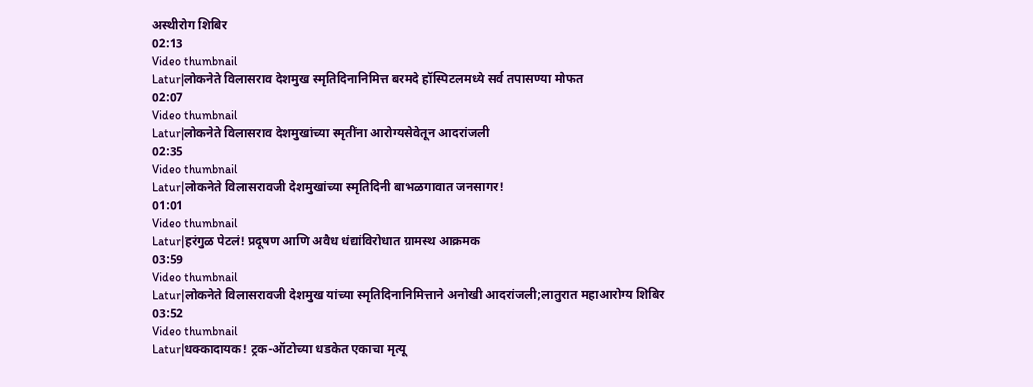अस्थीरोग शिबिर
02:13
Video thumbnail
Latur|लोकनेते विलासराव देशमुख स्मृतिदिनानिमित्त बरमदे हॉस्पिटलमध्ये सर्व तपासण्या मोफत
02:07
Video thumbnail
Latur|लोकनेते विलासराव देशमुखांच्या स्मृतींना आरोग्यसेवेतून आदरांजली
02:35
Video thumbnail
Latur|लोकनेते विलासरावजी देशमुखांच्या स्मृतिदिनी बाभळगावात जनसागर!
01:01
Video thumbnail
Latur|हरंगुळ पेटलं! प्रदूषण आणि अवैध धंद्यांविरोधात ग्रामस्थ आक्रमक
03:59
Video thumbnail
Latur|लोकनेते विलासरावजी देशमुख यांच्या स्मृतिदिनानिमित्ताने अनोखी आदरांजली;लातुरात महाआरोग्य शिबिर
03:52
Video thumbnail
Latur|धक्कादायक! ट्रक-ऑटोच्या धडकेत एकाचा मृत्यू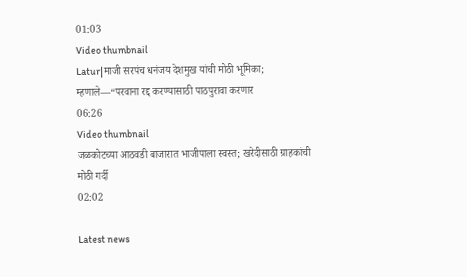01:03
Video thumbnail
Latur|माजी सरपंच धनंजय देशमुख यांची मोठी भूमिका; म्हणाले—“परवाना रद्द करण्यासाठी पाठपुरावा करणार
06:26
Video thumbnail
जळकोटच्या आठवडी बाजारात भाजीपाला स्वस्त; खरेदीसाठी ग्राहकांची मोठी गर्दी
02:02

Latest news